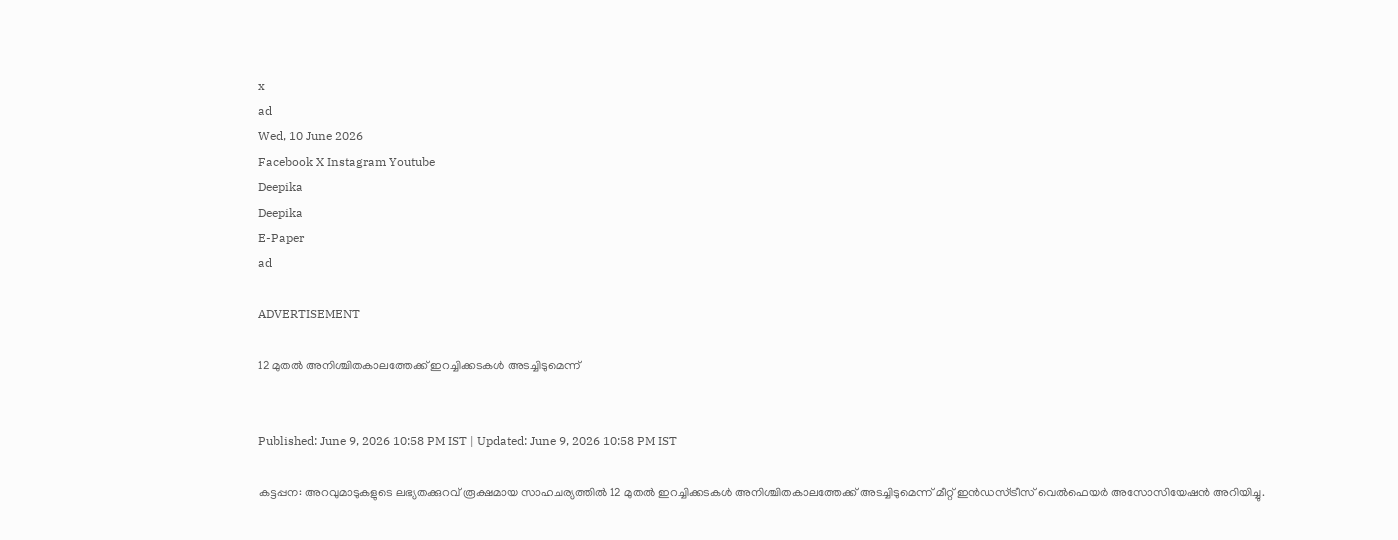x
ad
Wed, 10 June 2026
Facebook X Instagram Youtube
Deepika
Deepika
E-Paper
ad

ADVERTISEMENT

12 മുതല്‍ അനിശ്ചിതകാലത്തേക്ക് ഇറച്ചിക്കടകള്‍ അടച്ചിടുമെന്ന്


Published: June 9, 2026 10:58 PM IST | Updated: June 9, 2026 10:58 PM IST

കട്ടപ്പന: അറവുമാടുകളുടെ ലഭ്യതക്കുറവ് രൂക്ഷമായ സാഹചര്യത്തില്‍ 12 മുതൽ ഇറച്ചിക്കടകള്‍ അനിശ്ചിതകാലത്തേക്ക് അടച്ചിടുമെന്ന് മീറ്റ് ഇന്‍ഡസ്ട്രീസ് വെല്‍ഫെയര്‍ അസോസിയേഷന്‍ അറിയിച്ചു.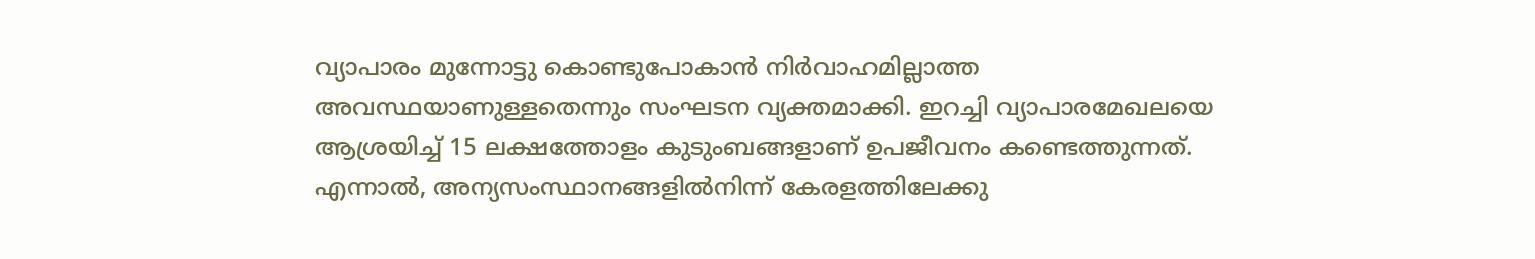വ്യാപാരം മുന്നോട്ടു കൊണ്ടുപോകാന്‍ നിര്‍വാഹമില്ലാത്ത അവസ്ഥയാണുള്ളതെന്നും സംഘടന വ്യക്തമാക്കി. ഇറച്ചി വ്യാപാരമേഖലയെ ആശ്രയിച്ച് 15 ലക്ഷത്തോളം കുടുംബങ്ങളാണ് ഉപജീവനം കണ്ടെത്തുന്നത്. എന്നാല്‍, അന്യസംസ്ഥാനങ്ങളില്‍നിന്ന് കേരളത്തിലേക്കു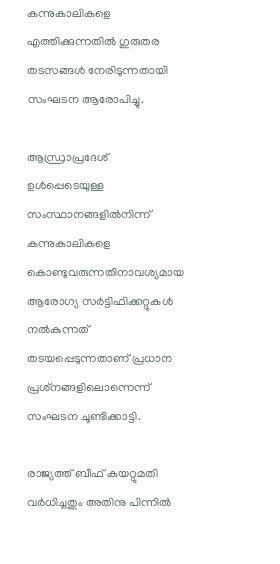കന്നുകാലികളെ എത്തിക്കുന്നതില്‍ ഗുരുതര തടസങ്ങള്‍ നേരിടുന്നതായി സംഘടന ആരോപിച്ചു.

ആന്ധ്രാപ്രദേശ് ഉള്‍പ്പെടെയുള്ള സംസ്ഥാനങ്ങളില്‍നിന്ന് കന്നുകാലികളെ കൊണ്ടുവരുന്നതിനാവശ്യമായ ആരോഗ്യ സര്‍ട്ടിഫിക്കറ്റുകള്‍ നല്‍കുന്നത് തടയപ്പെടുന്നതാണ് പ്രധാന പ്രശ്‌നങ്ങളിലൊന്നെന്ന് സംഘടന ചൂണ്ടിക്കാട്ടി.

രാജ്യത്ത് ബീഫ് കയറ്റുമതി വര്‍ധിച്ചതും അതിനു പിന്നില്‍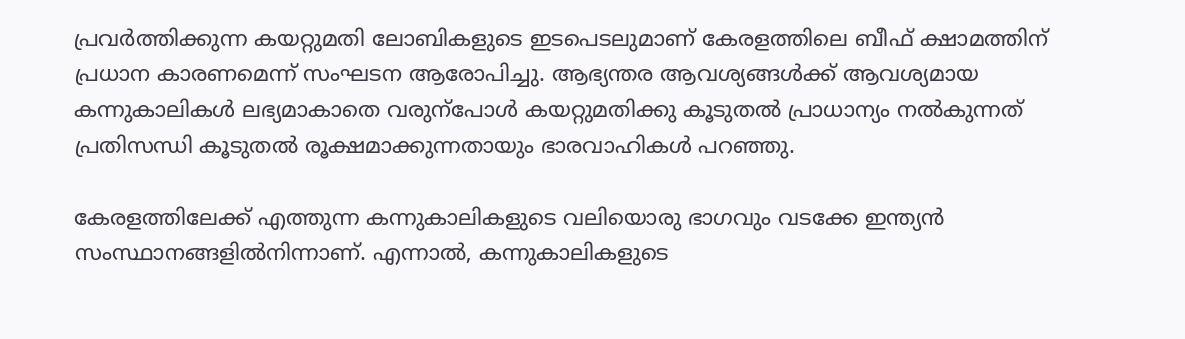പ്രവര്‍ത്തിക്കുന്ന കയറ്റുമതി ലോബികളുടെ ഇടപെടലുമാണ് കേരളത്തിലെ ബീഫ് ക്ഷാമത്തിന് പ്രധാന കാരണമെന്ന് സംഘടന ആരോപിച്ചു. ആഭ്യന്തര ആവശ്യങ്ങള്‍ക്ക് ആവശ്യമായ കന്നുകാലികള്‍ ലഭ്യമാകാതെ വരുന്പോൾ കയറ്റുമതിക്കു കൂടുതല്‍ പ്രാധാന്യം നല്‍കുന്നത് പ്രതിസന്ധി കൂടുതല്‍ രൂക്ഷമാക്കുന്നതായും ഭാരവാഹികള്‍ പറഞ്ഞു.

കേരളത്തിലേക്ക് എത്തുന്ന കന്നുകാലികളുടെ വലിയൊരു ഭാഗവും വടക്കേ ഇന്ത്യന്‍ സംസ്ഥാനങ്ങളില്‍നിന്നാണ്. എന്നാല്‍, കന്നുകാലികളുടെ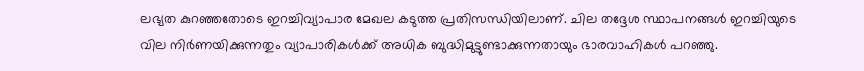ലഭ്യത കുറഞ്ഞതോടെ ഇറച്ചിവ്യാപാര മേഖല കടുത്ത പ്രതിസന്ധിയിലാണ്. ചില തദ്ദേശ സ്ഥാപനങ്ങള്‍ ഇറച്ചിയുടെ വില നിര്‍ണയിക്കുന്നതും വ്യാപാരികള്‍ക്ക് അധിക ബുദ്ധിമുട്ടുണ്ടാക്കുന്നതായും ഭാരവാഹികള്‍ പറഞ്ഞു.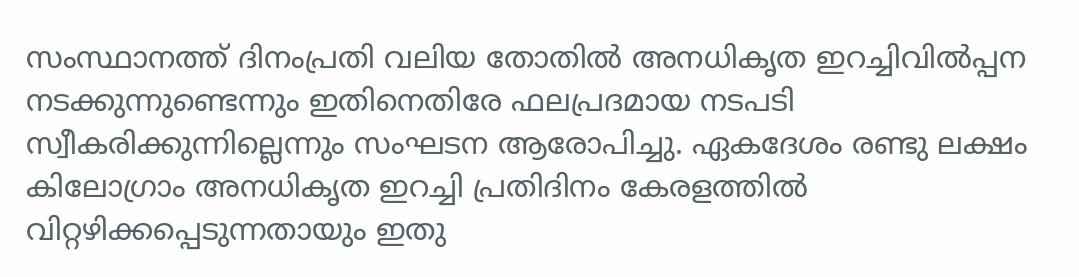സംസ്ഥാനത്ത് ദിനംപ്രതി വലിയ തോതില്‍ അനധികൃത ഇറച്ചിവില്‍പ്പന നടക്കുന്നുണ്ടെന്നും ഇതിനെതിരേ ഫലപ്രദമായ നടപടി സ്വീകരിക്കുന്നില്ലെന്നും സംഘടന ആരോപിച്ചു. ഏകദേശം രണ്ടു ലക്ഷം കിലോഗ്രാം അനധികൃത ഇറച്ചി പ്രതിദിനം കേരളത്തില്‍ വിറ്റഴിക്കപ്പെടുന്നതായും ഇതു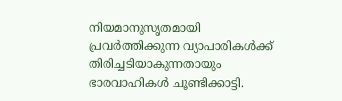നിയമാനുസൃതമായി പ്രവര്‍ത്തിക്കുന്ന വ്യാപാരികള്‍ക്ക് തിരിച്ചടിയാകുന്നതായും ഭാരവാഹികൾ ചൂണ്ടിക്കാട്ടി.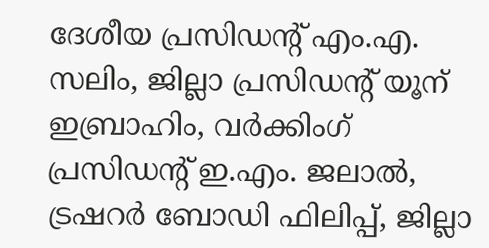ദേശീയ പ്രസിഡന്‍റ് എം.എ. സലിം, ജില്ലാ പ്രസിഡന്‍റ് യൂന് ഇബ്രാഹിം, വര്‍ക്കിംഗ് പ്രസിഡന്‍റ് ഇ.എം. ജലാല്‍, ട്രഷറര്‍ ബോഡി ഫിലിപ്പ്, ജില്ലാ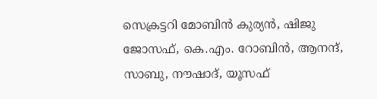സെക്രട്ടറി മോബിന്‍ കുര്യന്‍, ഷിജു ജോസഫ്, കെ.എം. റോബിന്‍, ആനന്ദ്, സാബു, നൗഷാദ്, യൂസഫ്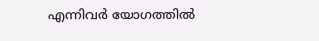എന്നിവര്‍ യോഗത്തില്‍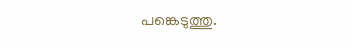പങ്കെടുത്തു.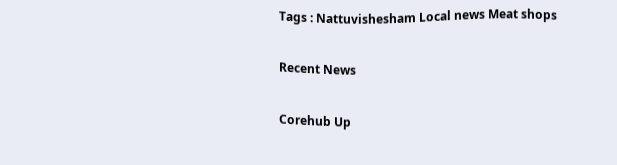Tags : Nattuvishesham Local news Meat shops

Recent News

Corehub Up